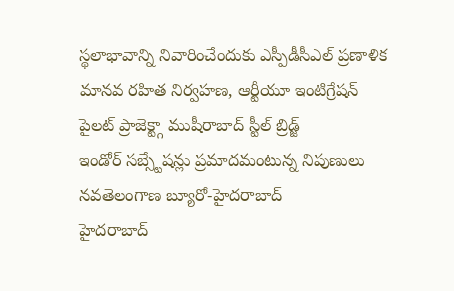స్థలాభావాన్ని నివారించేందుకు ఎస్పీడీసీఎల్ ప్రణాళిక
మానవ రహిత నిర్వహణ, ఆర్టీయూ ఇంటిగ్రేషన్
పైలట్ ప్రాజెక్ట్గా ముషీరాబాద్ స్టీల్ బ్రిడ్జ్
ఇండోర్ సబ్స్టేషన్లు ప్రమాదమంటున్న నిపుణులు
నవతెలంగాణ బ్యూరో-హైదరాబాద్
హైదరాబాద్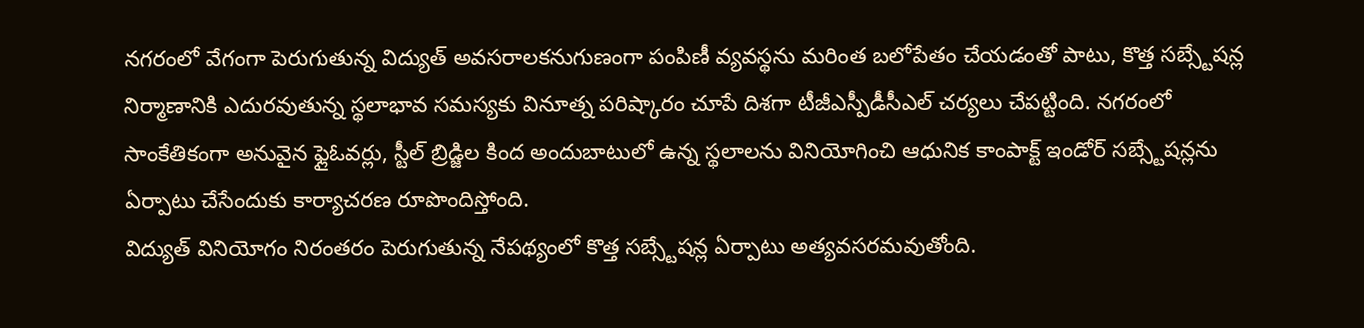నగరంలో వేగంగా పెరుగుతున్న విద్యుత్ అవసరాలకనుగుణంగా పంపిణీ వ్యవస్థను మరింత బలోపేతం చేయడంతో పాటు, కొత్త సబ్స్టేషన్ల నిర్మాణానికి ఎదురవుతున్న స్థలాభావ సమస్యకు వినూత్న పరిష్కారం చూపే దిశగా టీజీఎస్పీడీసీఎల్ చర్యలు చేపట్టింది. నగరంలో సాంకేతికంగా అనువైన ఫ్లైఓవర్లు, స్టీల్ బ్రిడ్జిల కింద అందుబాటులో ఉన్న స్థలాలను వినియోగించి ఆధునిక కాంపాక్ట్ ఇండోర్ సబ్స్టేషన్లను ఏర్పాటు చేసేందుకు కార్యాచరణ రూపొందిస్తోంది.
విద్యుత్ వినియోగం నిరంతరం పెరుగుతున్న నేపథ్యంలో కొత్త సబ్స్టేషన్ల ఏర్పాటు అత్యవసరమవుతోంది.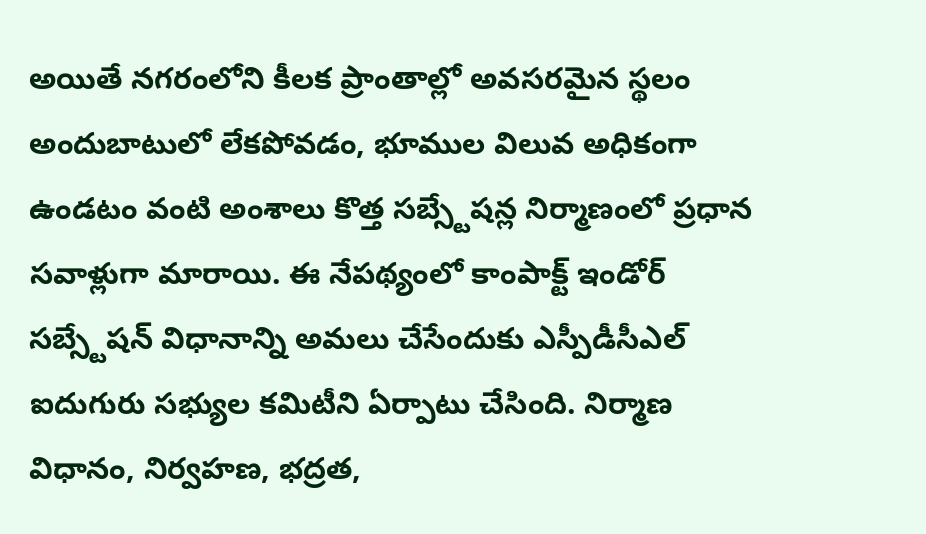అయితే నగరంలోని కీలక ప్రాంతాల్లో అవసరమైన స్థలం అందుబాటులో లేకపోవడం, భూముల విలువ అధికంగా ఉండటం వంటి అంశాలు కొత్త సబ్స్టేషన్ల నిర్మాణంలో ప్రధాన సవాళ్లుగా మారాయి. ఈ నేపథ్యంలో కాంపాక్ట్ ఇండోర్ సబ్స్టేషన్ విధానాన్ని అమలు చేసేందుకు ఎస్పీడీసీఎల్ ఐదుగురు సభ్యుల కమిటీని ఏర్పాటు చేసింది. నిర్మాణ విధానం, నిర్వహణ, భద్రత,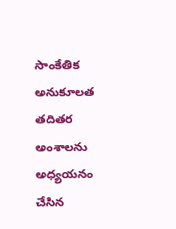సాంకేతిక అనుకూలత తదితర అంశాలను అధ్యయనం చేసిన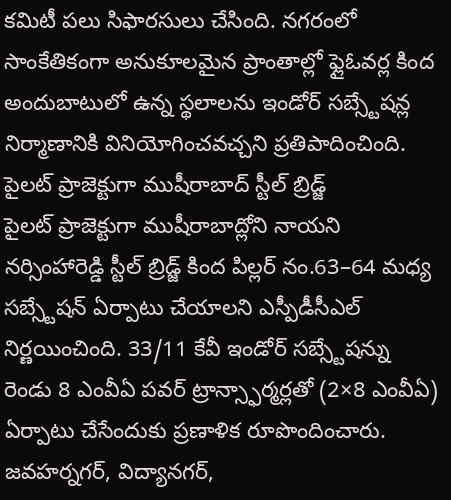కమిటీ పలు సిఫారసులు చేసింది. నగరంలో సాంకేతికంగా అనుకూలమైన ప్రాంతాల్లో ఫ్లైఓవర్ల కింద అందుబాటులో ఉన్న స్థలాలను ఇండోర్ సబ్స్టేషన్ల నిర్మాణానికి వినియోగించవచ్చని ప్రతిపాదించింది.
పైలట్ ప్రాజెక్టుగా ముషీరాబాద్ స్టీల్ బ్రిడ్జ్
పైలట్ ప్రాజెక్టుగా ముషీరాబాద్లోని నాయని నర్సింహారెడ్డి స్టీల్ బ్రిడ్జ్ కింద పిల్లర్ నం.63–64 మధ్య సబ్స్టేషన్ ఏర్పాటు చేయాలని ఎస్పీడీసీఎల్ నిర్ణయించింది. 33/11 కేవీ ఇండోర్ సబ్స్టేషన్ను రెండు 8 ఎంవీఏ పవర్ ట్రాన్స్ఫార్మర్లతో (2×8 ఎంవీఏ) ఏర్పాటు చేసేందుకు ప్రణాళిక రూపొందించారు. జవహర్నగర్, విద్యానగర్,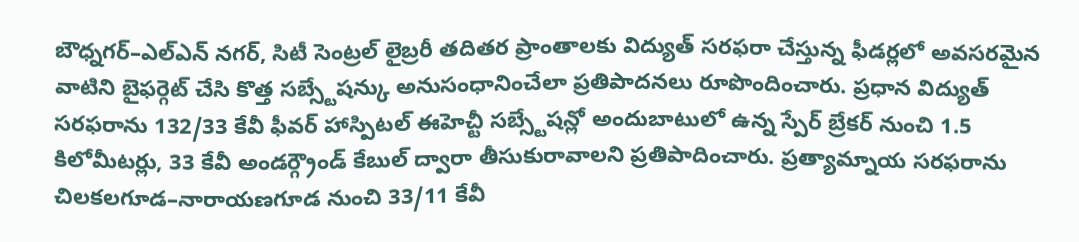బౌధ్నగర్–ఎల్ఎన్ నగర్, సిటీ సెంట్రల్ లైబ్రరీ తదితర ప్రాంతాలకు విద్యుత్ సరఫరా చేస్తున్న ఫీడర్లలో అవసరమైన వాటిని బైఫర్గెట్ చేసి కొత్త సబ్స్టేషన్కు అనుసంధానించేలా ప్రతిపాదనలు రూపొందించారు. ప్రధాన విద్యుత్ సరఫరాను 132/33 కేవీ ఫీవర్ హాస్పిటల్ ఈహెచ్టీ సబ్స్టేషన్లో అందుబాటులో ఉన్న స్పేర్ బ్రేకర్ నుంచి 1.5 కిలోమీటర్లు, 33 కేవీ అండర్గ్రౌండ్ కేబుల్ ద్వారా తీసుకురావాలని ప్రతిపాదించారు. ప్రత్యామ్నాయ సరఫరాను చిలకలగూడ–నారాయణగూడ నుంచి 33/11 కేవీ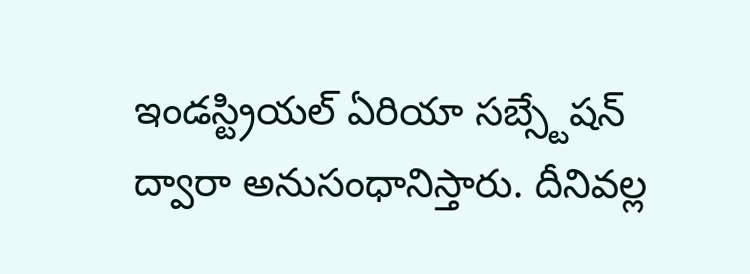ఇండస్ట్రియల్ ఏరియా సబ్స్టేషన్ ద్వారా అనుసంధానిస్తారు. దీనివల్ల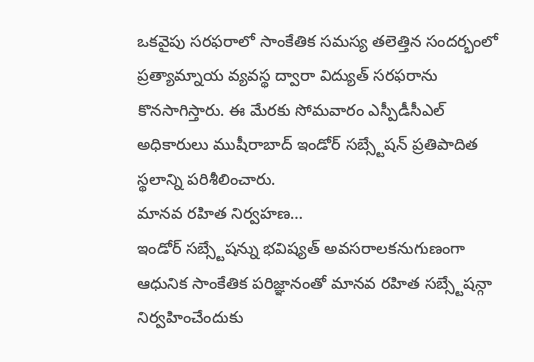ఒకవైపు సరఫరాలో సాంకేతిక సమస్య తలెత్తిన సందర్భంలో ప్రత్యామ్నాయ వ్యవస్థ ద్వారా విద్యుత్ సరఫరాను కొనసాగిస్తారు. ఈ మేరకు సోమవారం ఎస్పీడీసీఎల్ అధికారులు ముషీరాబాద్ ఇండోర్ సబ్స్టేషన్ ప్రతిపాదిత స్థలాన్ని పరిశీలించారు.
మానవ రహిత నిర్వహణ…
ఇండోర్ సబ్స్టేషన్ను భవిష్యత్ అవసరాలకనుగుణంగా ఆధునిక సాంకేతిక పరిజ్ఞానంతో మానవ రహిత సబ్స్టేషన్గా నిర్వహించేందుకు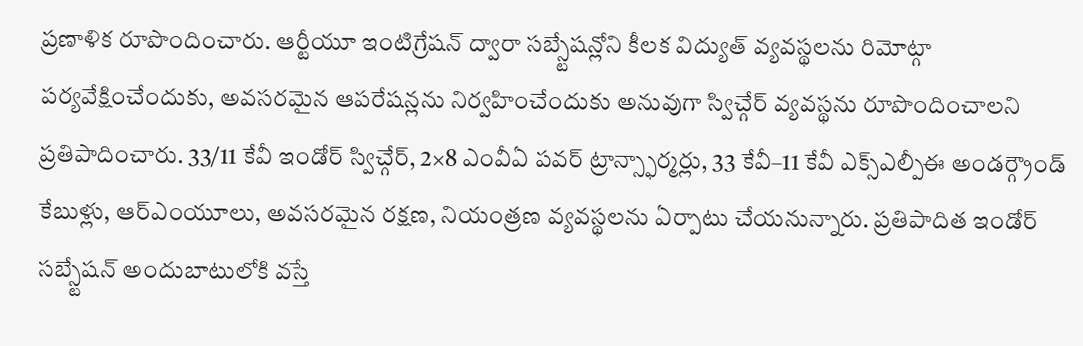ప్రణాళిక రూపొందించారు. ఆర్టీయూ ఇంటిగ్రేషన్ ద్వారా సబ్స్టేషన్లోని కీలక విద్యుత్ వ్యవస్థలను రిమోట్గా పర్యవేక్షించేందుకు, అవసరమైన ఆపరేషన్లను నిర్వహించేందుకు అనువుగా స్విచ్గేర్ వ్యవస్థను రూపొందించాలని ప్రతిపాదించారు. 33/11 కేవీ ఇండోర్ స్విచ్గేర్, 2×8 ఎంవీఏ పవర్ ట్రాన్స్ఫార్మర్లు, 33 కేవీ–11 కేవీ ఎక్స్ఎల్పీఈ అండర్గ్రౌండ్ కేబుళ్లు, ఆర్ఎంయూలు, అవసరమైన రక్షణ, నియంత్రణ వ్యవస్థలను ఏర్పాటు చేయనున్నారు. ప్రతిపాదిత ఇండోర్ సబ్స్టేషన్ అందుబాటులోకి వస్తే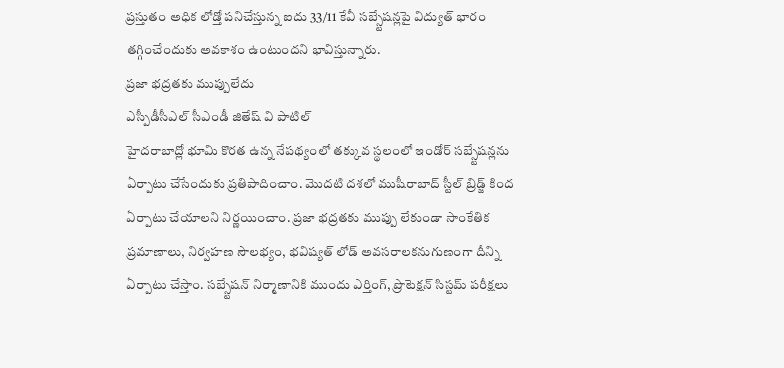ప్రస్తుతం అధిక లోడ్తో పనిచేస్తున్న ఐదు 33/11 కేవీ సబ్స్టేషన్లపై విద్యుత్ భారం తగ్గించేందుకు అవకాశం ఉంటుందని భావిస్తున్నారు.
ప్రజా భద్రతకు ముప్పులేదు
ఎస్పీడీసీఎల్ సీఎండీ జితేష్ వి పాటిల్
హైదరాబాద్లో భూమి కొరత ఉన్న నేపథ్యంలో తక్కువ స్థలంలో ఇండోర్ సబ్స్టేషన్లను ఏర్పాటు చేసేందుకు ప్రతిపాదించాం. మొదటి దశలో ముషీరాబాద్ స్టీల్ బ్రిడ్జ్ కింద ఏర్పాటు చేయాలని నిర్ణయించాం. ప్రజా భద్రతకు ముప్పు లేకుండా సాంకేతిక ప్రమాణాలు, నిర్వహణ సౌలభ్యం, భవిష్యత్ లోడ్ అవసరాలకనుగుణంగా దీన్ని ఏర్పాటు చేస్తాం. సబ్స్టేషన్ నిర్మాణానికి ముందు ఎర్తింగ్, ప్రొటెక్షన్ సిస్టమ్ పరీక్షలు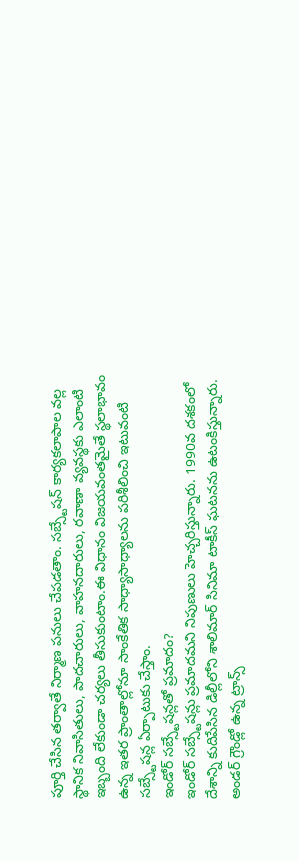పూర్తి చేసిన తర్వాతే నిర్మాణ పనులు చేపడతాం. సబ్స్టేషన్ కార్యకలాపాల వల్ల స్థానిక నివాసితులు, పాదచారులు, వాహనదారులు, రవాణా వ్యవస్థకు ఎలాంటి ఇబ్బంది లేకుండా చర్యలు తీసుకుంటాం.ఈ విధానం విజయవంతమైతే స్థలాభావం ఉన్న ఇతర ప్రాంతాల్లోనూ సాంకేతిక సాధ్యాసాధ్యాలను పరిశీలించి ఇటువంటి సబ్స్టేషన్ల ఏర్పాటుకు చేస్తాం.
ఇండోర్ సబ్స్టేషన్లతో ప్రమాదం?
ఇండోర్ సబ్స్టేషన్లు ప్రమాదమని నిపుణులు హెచ్చరిస్తున్నారు. 1990వ దశకంలో దేశాన్ని కుదిపేసిన డిల్లీలోని శాలిమార్ సినిమా టాకీస్ ఘటనను ఉటంకిస్తున్నారు. అండర్ గ్రౌండ్లో ఉన్న ట్రాన్స్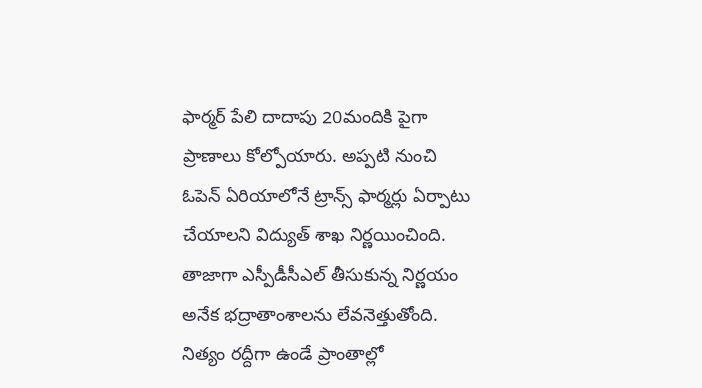ఫార్మర్ పేలి దాదాపు 20మందికి పైగా ప్రాణాలు కోల్పోయారు. అప్పటి నుంచి ఓపెన్ ఏరియాలోనే ట్రాన్స్ ఫార్మర్లు ఏర్పాటు చేయాలని విద్యుత్ శాఖ నిర్ణయించింది. తాజాగా ఎస్పీడీసీఎల్ తీసుకున్న నిర్ణయం అనేక భద్రాతాంశాలను లేవనెత్తుతోంది. నిత్యం రద్దీగా ఉండే ప్రాంతాల్లో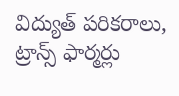విద్యుత్ పరికరాలు, ట్రాన్స్ ఫార్మర్లు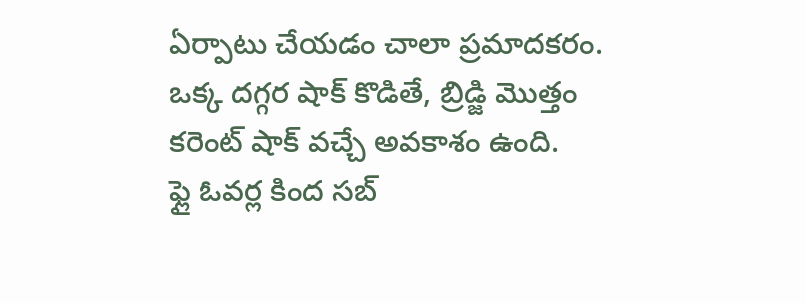ఏర్పాటు చేయడం చాలా ప్రమాదకరం. ఒక్క దగ్గర షాక్ కొడితే, బ్రిడ్జి మొత్తం కరెంట్ షాక్ వచ్చే అవకాశం ఉంది.
ఫ్లై ఓవర్ల కింద సబ్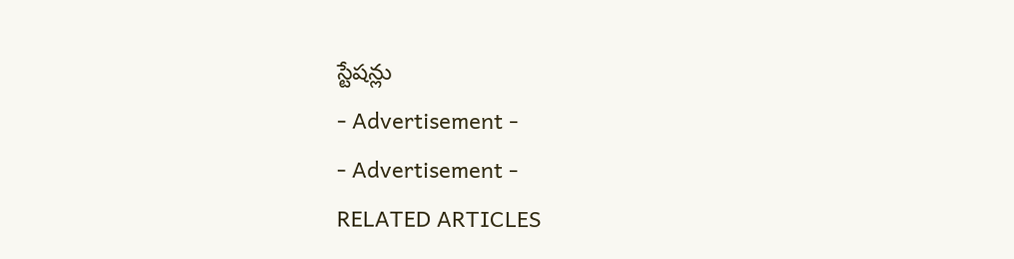స్టేషన్లు
- Advertisement -
- Advertisement -
RELATED ARTICLES